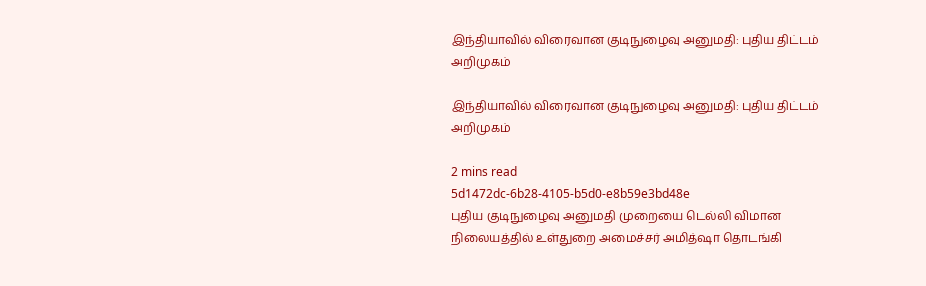இந்தியாவில் விரைவான குடிநுழைவு அனுமதி: புதிய திட்டம் அறிமுகம்

இந்தியாவில் விரைவான குடிநுழைவு அனுமதி: புதிய திட்டம் அறிமுகம்

2 mins read
5d1472dc-6b28-4105-b5d0-e8b59e3bd48e
புதிய குடிநுழைவு அனுமதி முறையை டெல்லி விமான நிலையத்தில் உள்துறை அமைச்சர் அமித்ஷா தொடங்கி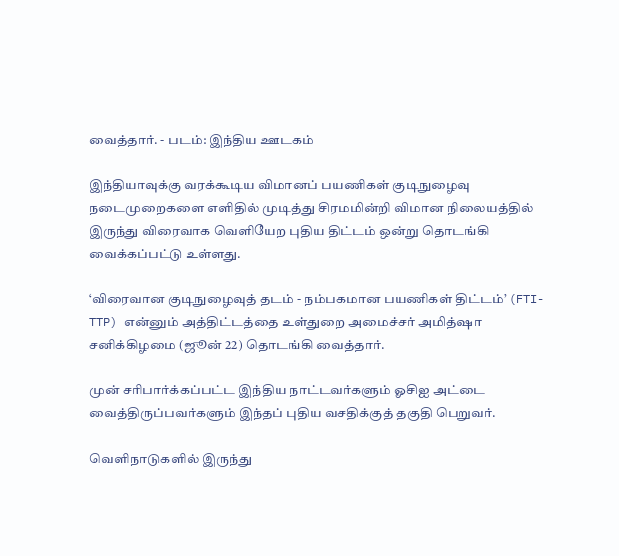வைத்தார். - படம்: இந்திய ஊடகம்

இந்தியாவுக்கு வரக்கூடிய விமானப் பயணிகள் குடிநுழைவு நடைமுறைகளை எளிதில் முடித்து சிரமமின்றி விமான நிலையத்தில் இருந்து விரைவாக வெளியேற புதிய திட்டம் ஒன்று தொடங்கி வைக்கப்பட்டு உள்ளது.

‘விரைவான குடிநுழைவுத் தடம் - நம்பகமான பயணிகள் திட்டம்’ (FTI-TTP) என்னும் அத்திட்டத்தை உள்துறை அமைச்சர் அமித்ஷா சனிக்கிழமை (ஜூன் 22) தொடங்கி வைத்தார்.

முன் சரிபார்க்கப்பட்ட இந்திய நாட்டவர்களும் ஓசிஐ அட்டை வைத்திருப்பவர்களும் இந்தப் புதிய வசதிக்குத் தகுதி பெறுவர்.

வெளிநாடுகளில் இருந்து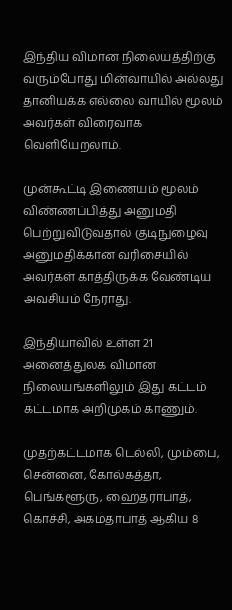இந்திய விமான நிலையத்திற்கு வரும்போது மின்வாயில் அல்லது தானியக்க எல்லை வாயில் மூலம் அவர்கள் விரைவாக வெளியேறலாம்.

முன்கூட்டி இணையம் மூலம் விண்ணப்பித்து அனுமதி பெற்றுவிடுவதால் குடிநுழைவு அனுமதிக்கான வரிசையில் அவர்கள் காத்திருக்க வேண்டிய அவசியம் நேராது.

இந்தியாவில் உள்ள 21 அனைத்துலக விமான நிலையங்களிலும் இது கட்டம் கட்டமாக அறிமுகம் காணும்.

முதற்கட்டமாக டெல்லி, மும்பை, சென்னை, கோல்கத்தா, பெங்களூரு, ஹைதராபாத், கொச்சி, அகமதாபாத் ஆகிய 8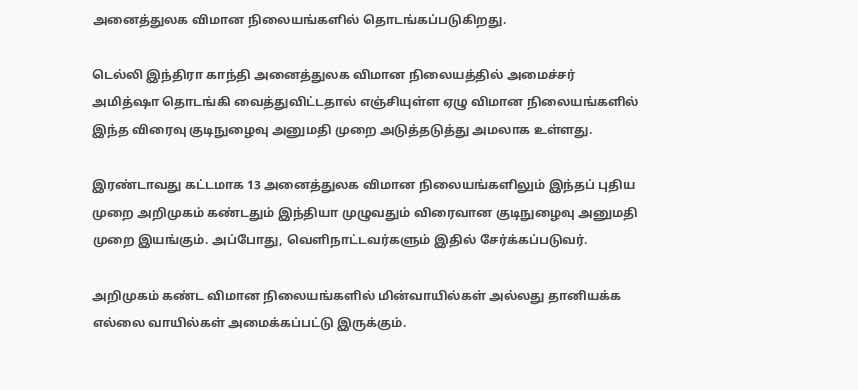அனைத்துலக விமான நிலையங்களில் தொடங்கப்படுகிறது.

டெல்லி இந்திரா காந்தி அனைத்துலக விமான நிலையத்தில் அமைச்சர் அமித்ஷா தொடங்கி வைத்துவிட்டதால் எஞ்சியுள்ள ஏழு விமான நிலையங்களில் இந்த விரைவு குடிநுழைவு அனுமதி முறை அடுத்தடுத்து அமலாக உள்ளது.

இரண்டாவது கட்டமாக 13 அனைத்துலக விமான நிலையங்களிலும் இந்தப் புதிய முறை அறிமுகம் கண்டதும் இந்தியா முழுவதும் விரைவான குடிநுழைவு அனுமதி முறை இயங்கும். அப்போது, வெளிநாட்டவர்களும் இதில் சேர்க்கப்படுவர்.

அறிமுகம் கண்ட விமான நிலையங்களில் மின்வாயில்கள் அல்லது தானியக்க எல்லை வாயில்கள் அமைக்கப்பட்டு இருக்கும்.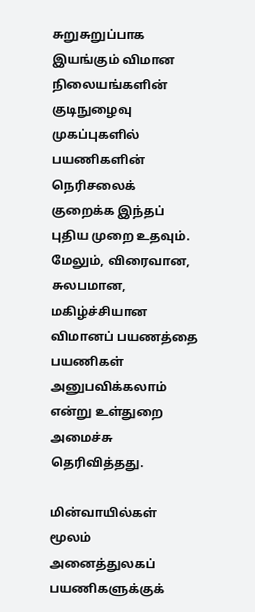சுறுசுறுப்பாக இயங்கும் விமான நிலையங்களின் குடிநுழைவு முகப்புகளில் பயணிகளின் நெரிசலைக் குறைக்க இந்தப் புதிய முறை உதவும். மேலும், விரைவான, சுலபமான, மகிழ்ச்சியான விமானப் பயணத்தை பயணிகள் அனுபவிக்கலாம் என்று உள்துறை அமைச்சு தெரிவித்தது.

மின்வாயில்கள் மூலம் அனைத்துலகப் பயணிகளுக்குக்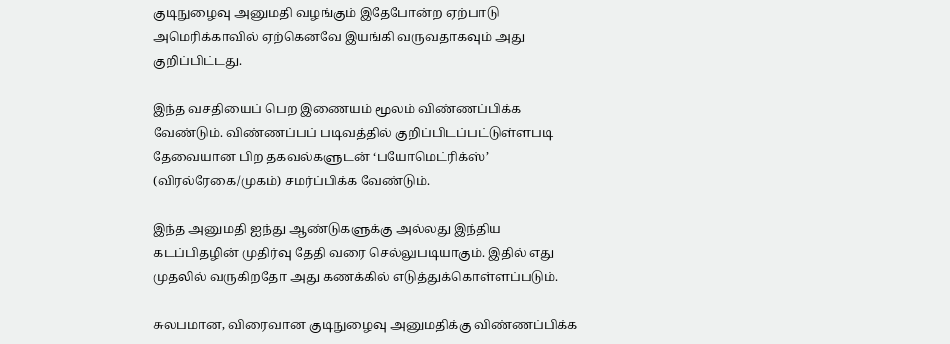குடிநுழைவு அனுமதி வழங்கும் இதேபோன்ற ஏற்பாடு அமெரிக்காவில் ஏற்கெனவே இயங்கி வருவதாகவும் அது குறிப்பிட்டது.

இந்த வசதியைப் பெற இணையம் மூலம் விண்ணப்பிக்க வேண்டும். விண்ணப்பப் படிவத்தில் குறிப்பிடப்பட்டுள்ளபடி தேவையான பிற தகவல்களுடன் ‘பயோமெட்ரிக்ஸ்’ (விரல்ரேகை/முகம்) சமர்ப்பிக்க வேண்டும்.

இந்த அனுமதி ஐந்து ஆண்டுகளுக்கு அல்லது இந்திய கடப்பிதழின் முதிர்வு தேதி வரை செல்லுபடியாகும். இதில் எது முதலில் வருகிறதோ அது கணக்கில் எடுத்துக்கொள்ளப்படும்.

சுலபமான, விரைவான குடிநுழைவு அனுமதிக்கு விண்ணப்பிக்க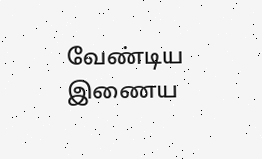வேண்டிய இணைய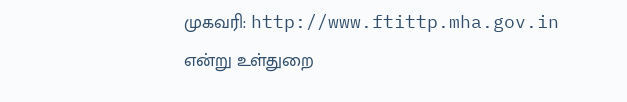முகவரி: http://www.ftittp.mha.gov.in என்று உள்துறை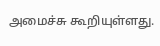அமைச்சு கூறியுள்ளது.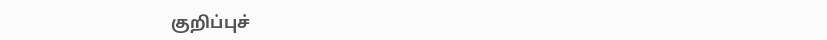குறிப்புச்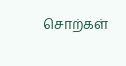சொற்கள்